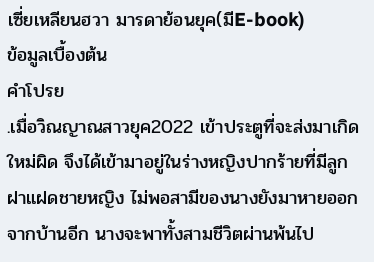เซี่ยเหลียนฮวา มารดาย้อนยุค(มีE-book)
ข้อมูลเบื้องต้น
คำโปรย
.เมื่อวิณญาณสาวยุค2022 เข้าประตูที่จะส่งมาเกิดใหม่ผิด จึงได้เข้ามาอยู่ในร่างหญิงปากร้ายที่มีลูกฝาแฝดชายหญิง ไม่พอสามีของนางยังมาหายออกจากบ้านอีก นางจะพาทั้งสามชีวิตผ่านพ้นไป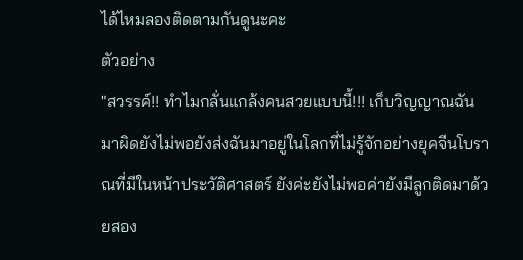ได้ไหมลองติดตามกันดูนะคะ
ตัวอย่าง
"สวรรค์!! ทำไมกลั่นแกล้งคนสวยแบบนี้!!! เก็บวิญญาณฉันมาผิดยังไม่พอยังส่งฉันมาอยู่ในโลกที่ไม่รู้จักอย่างยุคจีนโบราณที่มีในหน้าประวัติศาสตร์ ยังค่ะยังไม่พอค่ายังมีลูกติดมาด้วยสอง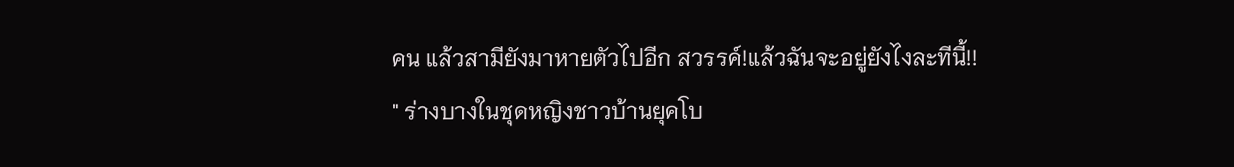คน แล้วสามียังมาหายตัวไปอีก สวรรค์!แล้วฉันจะอยู่ยังไงละทีนี้!!
" ร่างบางในชุดหญิงชาวบ้านยุคโบ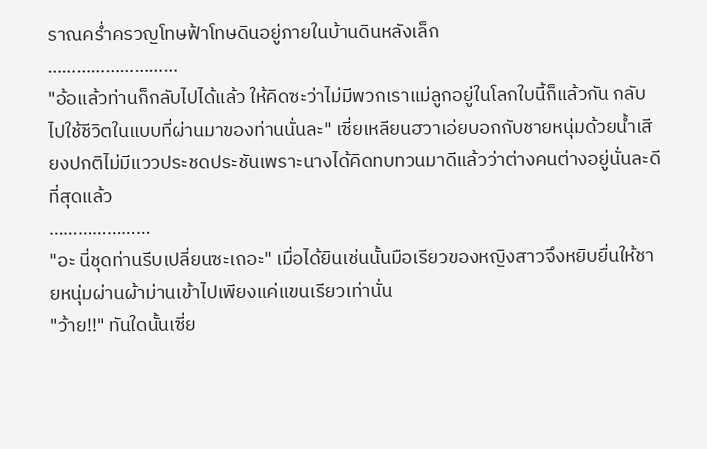ราณคร่ำครวญโทษฟ้าโทษดินอยู่ภายในบ้านดินหลังเล็ก
………………………
"อ้อแล้วท่านก็กลับไปได้แล้ว ให้คิดซะว่าไม่มีพวกเราแม่ลูกอยู่ในโลกใบนี้ก็แล้วกัน กลับไปใช้ชีวิตในแบบที่ผ่านมาของท่านนั่นละ" เซี่ยเหลียนฮวาเอ่ยบอกกับชายหนุ่มด้วยน้ำเสียงปกติไม่มีแววประชดประชันเพราะนางได้คิดทบทวนมาดีแล้วว่าต่างคนต่างอยู่นั่นละดีที่สุดแล้ว
…………………
"อะ นี่ชุดท่านรีบเปลี่ยนซะเถอะ" เมื่อได้ยินเช่นนั้นมือเรียวของหญิงสาวจึงหยิบยื่นให้ชายหนุ่มผ่านผ้าม่านเข้าไปเพียงแค่แขนเรียวเท่านั่น
"ว้าย!!" ทันใดนั้นเซี่ย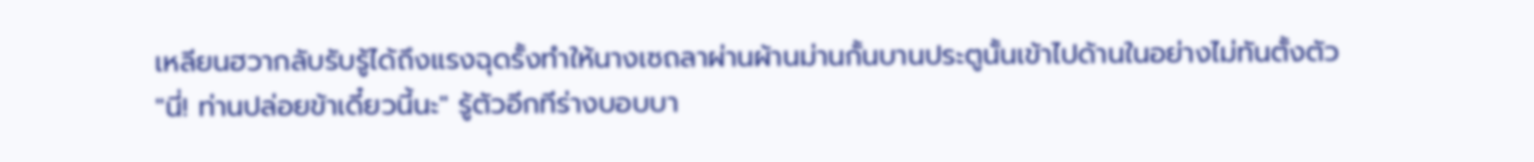เหลียนฮวากลับรับรู้ได้ถึงแรงฉุดรั้งทำให้นางเซถลาผ่านผ้านม่านกั้นบานประตูนั้นเข้าไปด้านในอย่างไม่ทันตั้งตัว
"นี่! ท่านปล่อยข้าเดี๋ยวนี้นะ" รู้ตัวอีกทีร่างบอบบา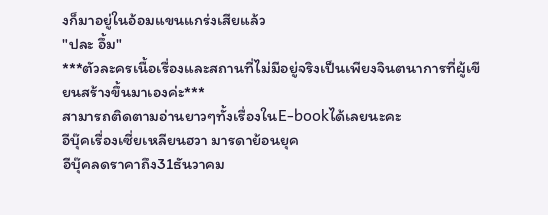งก็มาอยู่ในอ้อมแขนแกร่งเสียแล้ว
"ปละ อึ้ม"
***ตัวละครเนื้อเรื่องและสถานที่ไม่มีอยู่จริงเป็นเพียงจินตนาการที่ผู้เขียนสร้างขึ้นมาเองค่ะ***
สามารถติดตามอ่านยาวๆทั้งเรื่องในE-bookได้เลยนะคะ
อีบุ๊คเรื่องเซี่ยเหลียนฮวา มารดาย้อนยุค
อีบุ๊คลดราคาถึง31ธันวาคม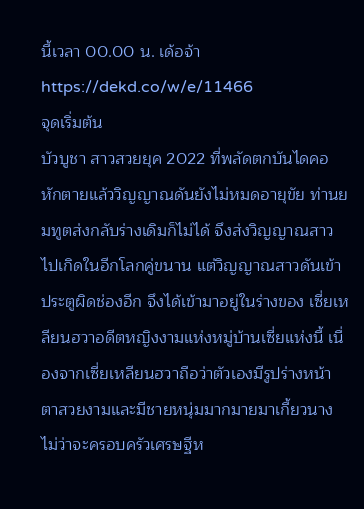นี้เวลา 00.00 น. เด้อจ้า
https://dekd.co/w/e/11466
จุดเริ่มต้น
บัวบูชา สาวสวยยุค 2022 ที่พลัดตกบันไดคอหักตายแล้ววิญญาณดันยังไม่หมดอายุขัย ท่านยมทูตส่งกลับร่างเดิมก็ไม่ได้ จึงส่งวิญญาณสาวไปเกิดในอีกโลกคู่ขนาน แต่วิญญาณสาวดันเข้าประตูผิดช่องอีก จึงได้เข้ามาอยู่ในร่างของ เซี่ยเหลียนฮวาอดีตหญิงงามแห่งหมู่บ้านเซี่ยแห่งนี้ เนื่องจากเซี่ยเหลียนฮวาถือว่าตัวเองมีรูปร่างหน้าตาสวยงามและมีชายหนุ่มมากมายมาเกี้ยวนาง ไม่ว่าจะครอบครัวเศรษฐีห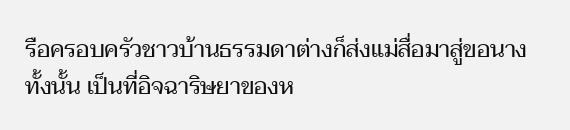รือครอบครัวชาวบ้านธรรมดาต่างก็ส่งแม่สื่อมาสู่ขอนางทั้งนั้น เป็นที่อิจฉาริษยาของห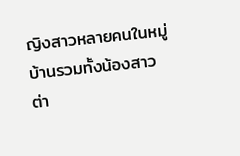ญิงสาวหลายคนในหมู่บ้านรวมทั้งน้องสาวต่า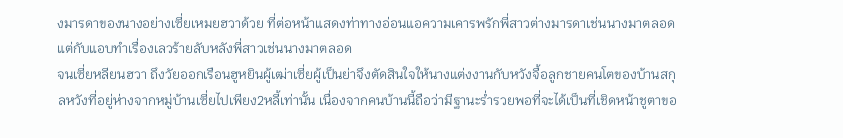งมารดาของนางอย่างเซี่ยเหมยฮวาด้วย ที่ต่อหน้าแสดงท่าทางอ่อนแอความเคารพรักพี่สาวต่างมารดาเช่นนางมาตลอด แต่กับแอบทำเรื่องเลวร้ายลับหลังพี่สาวเช่นนางมาตลอด
จนเซี่ยหลียนฮวา ถึงวัยออกเรือนฮูหยินผู้เฒ่าเซี่ยผู้เป็นย่าจึงตัดสินใจให้นางแต่งงานกับหวังจื้อลูกชายคนโตของบ้านสกุลหวังที่อยู่ห่างจากหมู่บ้านเซี่ยไปเพียง2หลี้เท่านั้น เนื่องจากคนบ้านนี้ถือว่ามีฐานะร่ำรวยพอที่จะได้เป็นที่เชิดหน้าชูตาขอ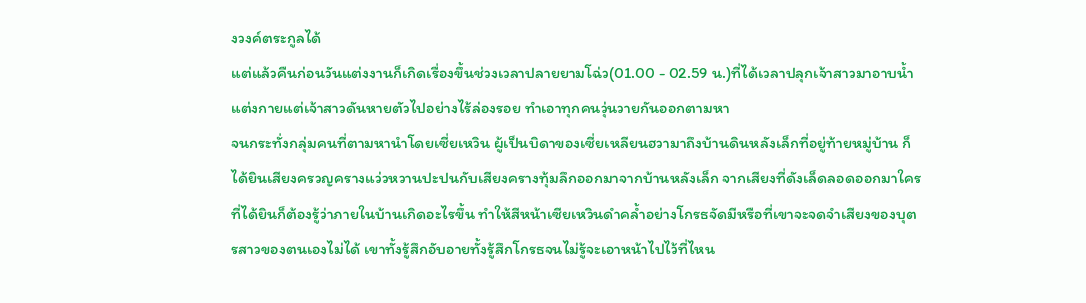งวงค์ตระกูลได้
แต่แล้วคืนก่อนวันแต่งงานก็เกิดเรื่องขึ้นช่วงเวลาปลายยามโฉ่ว(01.00 - 02.59 น.)ที่ได้เวลาปลุกเจ้าสาวมาอาบน้ำแต่งกายแต่เจ้าสาวดันหายตัวไปอย่างไร้ล่องรอย ทำเอาทุกคนวุ่นวายกันออกตามหา
จนกระทั่งกลุ่มคนที่ตามหานำโดยเซี่ยเหวิน ผู้เป็นบิดาของเซี่ยเหลียนฮวามาถึงบ้านดินหลังเล็กที่อยู่ท้ายหมู่บ้าน ก็ได้ยินเสียงครวญครางแว่วหวานปะปนกับเสียงครางทุ้มลึกออกมาจากบ้านหลังเล็ก จากเสียงที่ดังเล็ดลอดออกมาใครที่ได้ยินก็ต้องรู้ว่าภายในบ้านเกิดอะไรขึ้น ทำให้สีหน้าเซียเหวินดำคล้ำอย่างโกรธจัดมีหรือที่เขาจะจดจำเสียงของบุตรสาวของตนเองไม่ได้ เขาทั้งรู้สึกอับอายทั้งรู้สึกโกรธจนไม่รู้จะเอาหน้าไปไว้ที่ไหน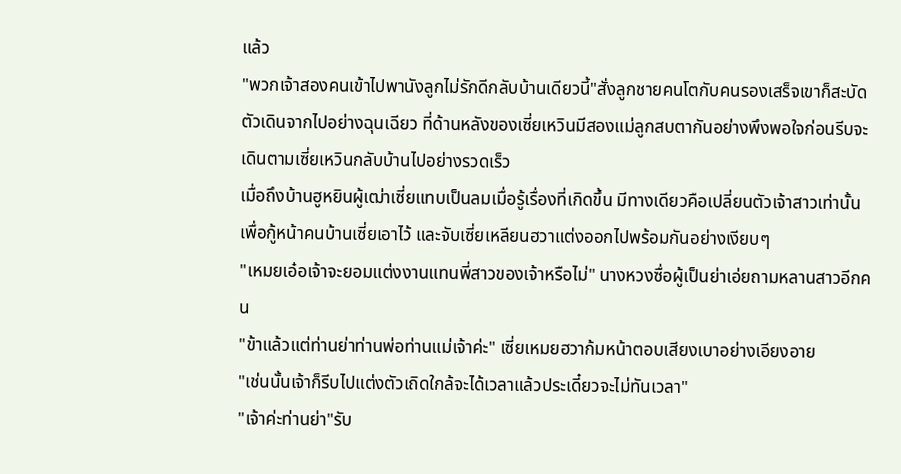แล้ว
"พวกเจ้าสองคนเข้าไปพานังลูกไม่รักดีกลับบ้านเดียวนี้"สั่งลูกชายคนโตกับคนรองเสร็จเขาก็สะบัดตัวเดินจากไปอย่างฉุนเฉียว ที่ด้านหลังของเซี่ยเหวินมีสองแม่ลูกสบตากันอย่างพึงพอใจก่อนรีบจะเดินตามเซี่ยเหวินกลับบ้านไปอย่างรวดเร็ว
เมื่อถึงบ้านฮูหยินผู้เฒ่าเซี่ยแทบเป็นลมเมื่อรู้เรื่องที่เกิดขึ้น มีทางเดียวคือเปลี่ยนตัวเจ้าสาวเท่านั้นเพื่อกู้หน้าคนบ้านเซี่ยเอาไว้ และจับเซี่ยเหลียนฮวาแต่งออกไปพร้อมกันอย่างเงียบๆ
"เหมยเอ๋อเจ้าจะยอมแต่งงานแทนพี่สาวของเจ้าหรือไม่" นางหวงซื่อผู้เป็นย่าเอ่ยถามหลานสาวอีกคน
"ข้าแล้วแต่ท่านย่าท่านพ่อท่านแม่เจ้าค่ะ" เซี่ยเหมยฮวาก้มหน้าตอบเสียงเบาอย่างเอียงอาย
"เช่นนั้นเจ้าก็รีบไปแต่งตัวเถิดใกล้จะได้เวลาแล้วประเดี๋ยวจะไม่ทันเวลา"
"เจ้าค่ะท่านย่า"รับ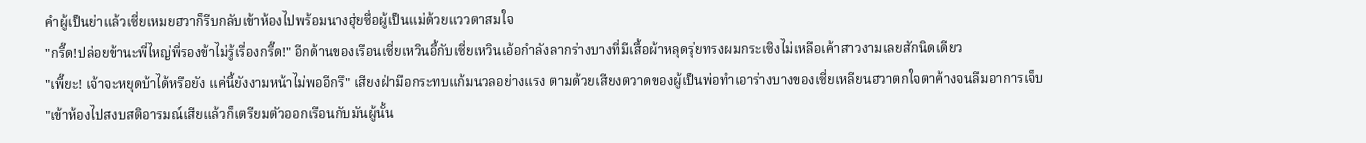คำผู้เป็นย่าแล้วเซี่ยเหมยฮวาก็รีบกลับเข้าห้องไปพร้อมนางฮุ่ยซื่อผู้เป็นแม่ด้วยแววตาสมใจ
"กรี๊ด!ปล่อยข้านะพี่ไหญ่พี่รองข้าไม่รู้เรื่องกรี๊ด!" อีกด้านของเรือนเซี่ยเหวินอี้กับเซี่ยเหวินเอ้อกำลังลากร่างบางที่มีเสื้อผ้าหลุดรุ่ยทรงผมกระเซิงไม่เหลือเค้าสาวงามเลยสักนิดเดียว
"เพี๊ยะ! เจ้าจะหยุดบ้าได้หรือยัง แค่นี้ยังงามหน้าไม่พออีกรึ" เสียงฝ่ามือกระทบแก้มนวลอย่างแรง ตามด้วยเสียงตวาดของผู้เป็นพ่อทำเอาร่างบางของเซี่ยเหลียนฮวาตกใจตาค้างจนลืมอาการเจ็บ
"เข้าห้องไปสงบสติอารมณ์เสียแล้วก็เตรียมตัวออกเรือนกับมันผู้นั้น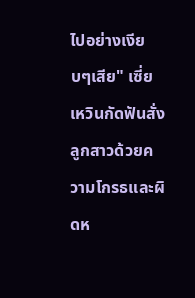ไปอย่างเงียบๆเสีย" เซี่ยเหวินกัดฟันสั่งลูกสาวด้วยความโกรธและผิดห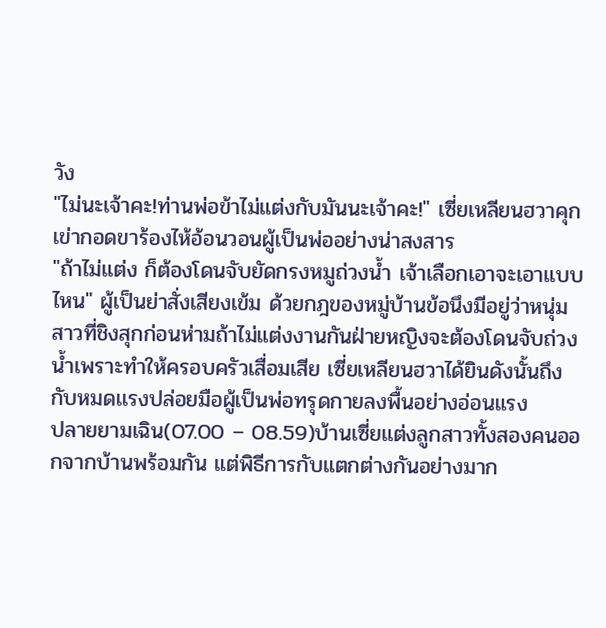วัง
"ไม่นะเจ้าคะ!ท่านพ่อข้าไม่แต่งกับมันนะเจ้าคะ!" เซี่ยเหลียนฮวาคุกเข่ากอดขาร้องไห้อ้อนวอนผู้เป็นพ่ออย่างน่าสงสาร
"ถ้าไม่แต่ง ก็ต้องโดนจับยัดกรงหมูถ่วงน้ำ เจ้าเลือกเอาจะเอาแบบไหน" ผู้เป็นย่าสั่งเสียงเข้ม ด้วยกฎของหมู่บ้านข้อนึงมีอยู่ว่าหนุ่มสาวที่ชิงสุกก่อนห่ามถ้าไม่แต่งงานกันฝ่ายหญิงจะต้องโดนจับถ่วงน้ำเพราะทำให้ครอบครัวเสื่อมเสีย เซี่ยเหลียนฮวาได้ยินดังนั้นถึงกับหมดเเรงปล่อยมือผู้เป็นพ่อทรุดกายลงพื้นอย่างอ่อนแรง
ปลายยามเฉิน(07.00 – 08.59)บ้านเซี่ยแต่งลูกสาวทั้งสองคนออกจากบ้านพร้อมกัน แต่พิธีการกับแตกต่างกันอย่างมาก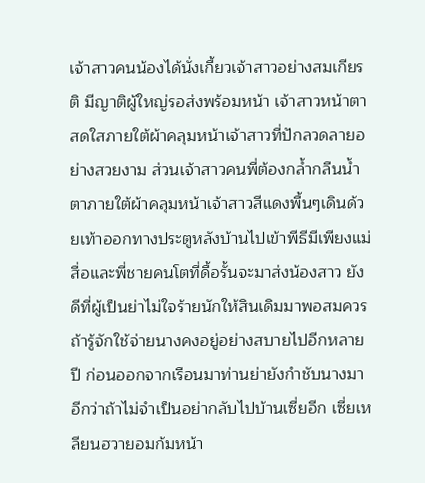เจ้าสาวคนน้องได้นั่งเกี้ยวเจ้าสาวอย่างสมเกียรติ มีญาติผู้ใหญ่รอส่งพร้อมหน้า เจ้าสาวหน้าตาสดใสภายใต้ผ้าคลุมหน้าเจ้าสาวที่ปักลวดลายอย่างสวยงาม ส่วนเจ้าสาวคนพี่ต้องกล้ำกลืนน้ำตาภายใต้ผ้าคลุมหน้าเจ้าสาวสีแดงพื้นๆเดินด้วยเท้าออกทางประตูหลังบ้านไปเข้าพีธีมีเพียงแม่สื่อและพี่ชายคนโตที่ดื้อรั้นจะมาส่งน้องสาว ยังดีที่ผู้เป็นย่าไม่ใจร้ายนักให้สินเดิมมาพอสมควรถ้ารู้จักใช้จ่ายนางคงอยู่อย่างสบายไปอีกหลายปี ก่อนออกจากเรือนมาท่านย่ายังกำชับนางมาอีกว่าถ้าไม่จำเป็นอย่ากลับไปบ้านเซี่ยอีก เซี่ยเหลียนฮวายอมก้มหน้า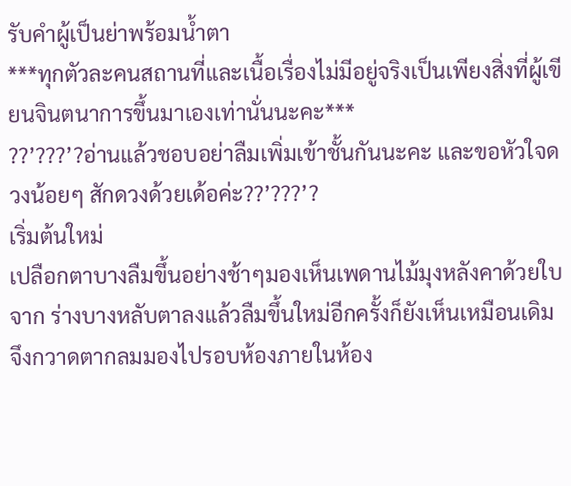รับคำผู้เป็นย่าพร้อมน้ำตา
***ทุกตัวละคนสถานที่และเนื้อเรื่องไม่มีอยู่จริงเป็นเพียงสิ่งที่ผู้เขียนจินตนาการขึ้นมาเองเท่านั่นนะคะ***
??’???’?อ่านแล้วชอบอย่าลืมเพิ่มเข้าชั้นกันนะคะ และขอหัวใจดวงน้อยๆ สักดวงด้วยเด้อค่ะ??’???’?
เริ่มต้นใหม่
เปลือกตาบางลืมขึ้นอย่างช้าๆมองเห็นเพดานไม้มุงหลังคาด้วยใบจาก ร่างบางหลับตาลงแล้วลืมขึ้นใหม่อีกครั้งก็ยังเห็นเหมือนเดิม จึงกวาดตากลมมองไปรอบห้องภายในห้อง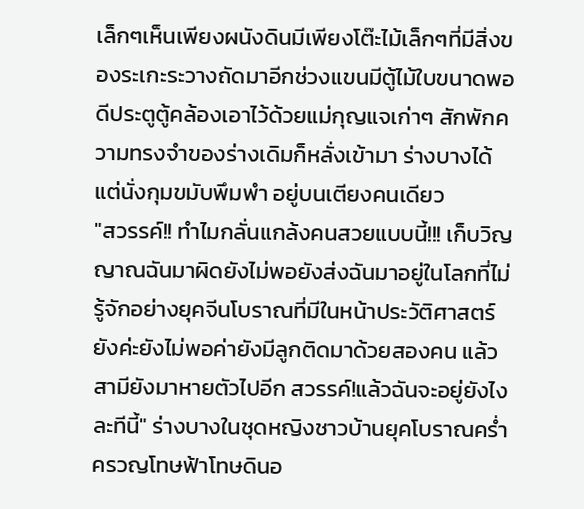เล็กๆเห็นเพียงผนังดินมีเพียงโต๊ะไม้เล็กๆที่มีสิ่งของระเกะระวางถัดมาอีกช่วงแขนมีตู้ไม้ใบขนาดพอดีประตูตู้คล้องเอาไว้ด้วยแม่กุญแจเก่าๆ สักพักความทรงจำของร่างเดิมก็หลั่งเข้ามา ร่างบางได้แต่นั่งกุมขมับพึมพำ อยู่บนเตียงคนเดียว
"สวรรค์!! ทำไมกลั่นแกล้งคนสวยแบบนี้!!! เก็บวิญญาณฉันมาผิดยังไม่พอยังส่งฉันมาอยู่ในโลกที่ไม่รู้จักอย่างยุคจีนโบราณที่มีในหน้าประวัติศาสตร์ ยังค่ะยังไม่พอค่ายังมีลูกติดมาด้วยสองคน แล้วสามียังมาหายตัวไปอีก สวรรค์!แล้วฉันจะอยู่ยังไงละทีนี้" ร่างบางในชุดหญิงชาวบ้านยุคโบราณคร่ำครวญโทษฟ้าโทษดินอ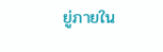ยู่ภายใน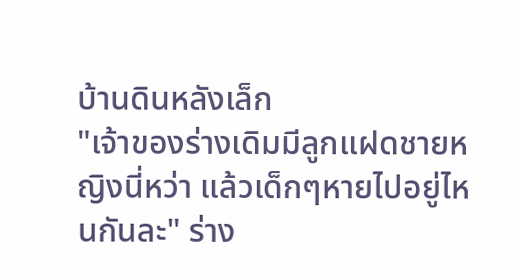บ้านดินหลังเล็ก
"เจ้าของร่างเดิมมีลูกแฝดชายหญิงนี่หว่า แล้วเด็กๆหายไปอยู่ไหนกันละ" ร่าง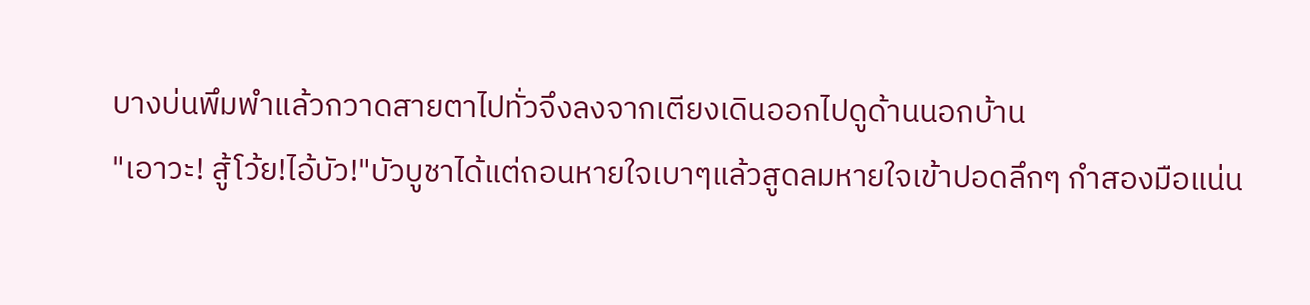บางบ่นพึมพำแล้วกวาดสายตาไปทั่วจึงลงจากเตียงเดินออกไปดูด้านนอกบ้าน
"เอาวะ! สู้โว้ย!ไอ้บัว!"บัวบูชาได้แต่ถอนหายใจเบาๆแล้วสูดลมหายใจเข้าปอดลึกๆ กำสองมือแน่น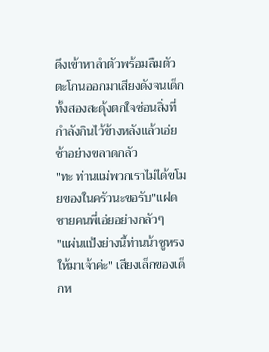ดึงเข้าหาลำตัวพร้อมลืมตัวตะโกนออกมาเสียงดังจนเด็กทั้งสองสะดุ้งตกใจซ่อนสิ่งที่กำลังกินไว้ข้างหลังแล้วเอ่ยช้าอย่างขลาดกลัว
"ทะ ท่านแม่พวกเราไม่ได้ขโมยของในครัวนะขอรับ"แฝดชายคนพี่เอ่ยอย่างกลัวๆ
"แผ่นแป้งย่างนี้ท่านน้าซูหรงให้มาเจ้าค่ะ" เสียงเล็กของเด็กห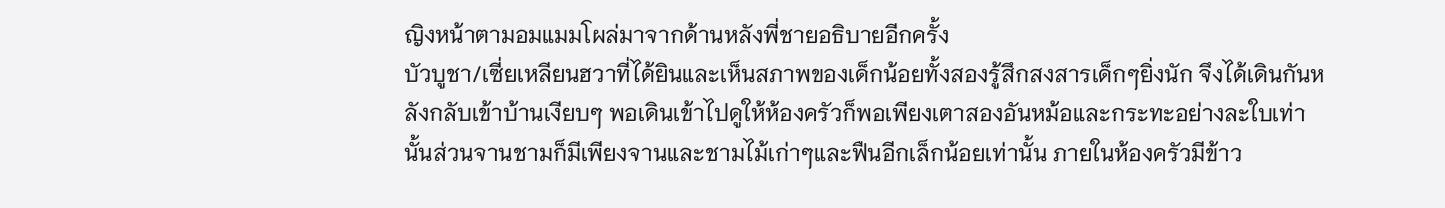ญิงหน้าตามอมแมมโผล่มาจากด้านหลังพี่ชายอธิบายอีกครั้ง
บัวบูชา/เซี่ยเหลียนฮวาที่ได้ยินและเห็นสภาพของเด็กน้อยทั้งสองรู้สึกสงสารเด็กๆยิ่งนัก จึงได้เดินกันหลังกลับเข้าบ้านเงียบๆ พอเดินเข้าไปดูให้ห้องครัวก็พอเพียงเตาสองอันหม้อและกระทะอย่างละใบเท่านั้นส่วนจานชามก็มีเพียงจานและชามไม้เก่าๆและฟืนอีกเล็กน้อยเท่านั้น ภายในห้องครัวมีข้าว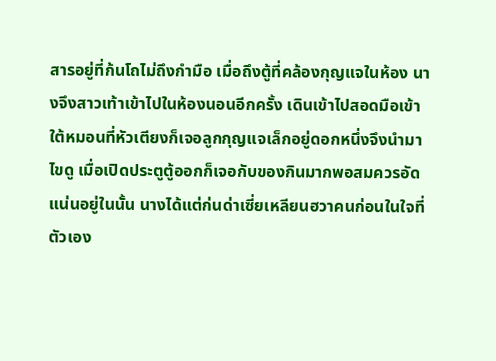สารอยู่ที่ก้นโถไม่ถึงกำมือ เมื่อถึงตู้ที่คล้องกุญแจในห้อง นางจึงสาวเท้าเข้าไปในห้องนอนอีกครั้ง เดินเข้าไปสอดมือเข้าใต้หมอนที่หัวเตียงก็เจอลูกกุญแจเล็กอยู่ดอกหนึ่งจึงนำมาไขดู เมื่อเปิดประตูตู้ออกก็เจอกับของกินมากพอสมควรอัดแน่นอยู่ในนั้น นางได้แต่ก่นด่าเซี่ยเหลียนฮวาคนก่อนในใจที่ตัวเอง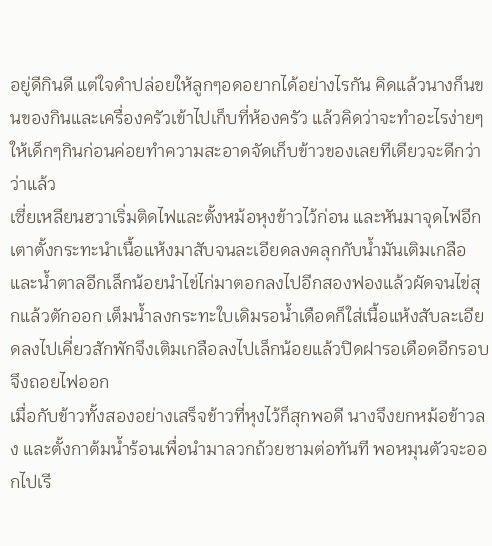อยู่ดีกินดี แต่ใจดำปล่อยให้ลูกๆอดอยากได้อย่างไรกัน คิดแล้วนางก็นขนของกินและเครื่องครัวเข้าไปเก็บที่ห้องครัว แล้วคิดว่าจะทำอะไรง่ายๆให้เด็กๆกินก่อนค่อยทำความสะอาดจัดเก็บข้าวของเลยทีเดียวจะดีกว่าว่าแล้ว
เซี่ยเหลียนฮวาเริ่มติดไฟและตั้งหม้อหุงข้าวไว้ก่อน และหันมาจุดไฟอีกเตาตั้งกระทะนำเนื้อแห้งมาสับจนละเอียดลงคลุกกับน้ำมันเติมเกลือและน้ำตาลอีกเล็กน้อยนำไข่ไก่มาตอกลงไปอีกสองฟองแล้วผัดจนไข่สุกแล้วตักออก เต็มน้ำลงกระทะใบเดิมรอน้ำเดือดก็ใส่เนื้อแห้งสับละเอียดลงไปเคี่ยวสักพักจึงเติมเกลือลงไปเล็กน้อยแล้วปิดฝารอเดือดอีกรอบจึงถอยไฟออก
เมื่อกับข้าวทั้งสองอย่างเสร็จข้าวที่หุงไว้ก็สุกพอดี นางจึงยกหม้อข้าวลง และตั้งกาต้มน้ำร้อนเพื่อนำมาลวกถ้วยชามต่อทันที พอหมุนตัวจะออกไปเรี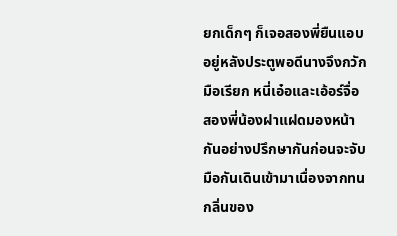ยกเด็กๆ ก็เจอสองพี่ยืนแอบอยู่หลังประตูพอดีนางจึงกวักมือเรียก หนี่เอ๋อและเอ้อร์จื่อ สองพี่น้องฝาแฝดมองหน้ากันอย่างปรึกษากันก่อนจะจับมือกันเดินเข้ามาเนื่องจากทนกลิ่นของ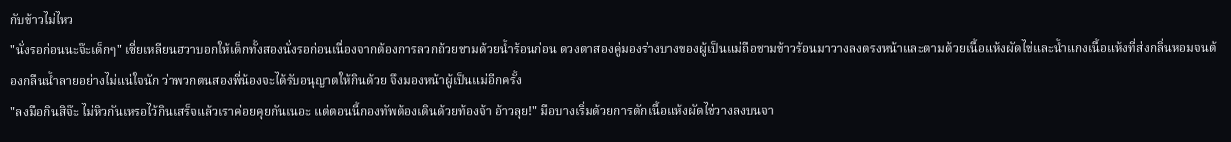กับข้าวไม่ไหว
"นั่งรอก่อนนะจ๊ะเด็กๆ" เซี่ยเหลียนฮวาบอกให้เด็กทั้งสองนั่งรอก่อนเนื่องจากต้องการลวกถ้วยชามด้วยน้ำร้อนก่อน ดวงตาสองคู่มองร่างบางของผู้เป็นแม่ถือชามข้าวร้อนมาวางลงตรงหน้าและตามด้วยเนื้อแห้งผัดไข่และน้ำแกงเนื้อแห้งที่ส่งกลิ่นหอมจนต้องกลืนน้ำลายอย่างไม่แน่ใจนัก ว่าพวกตนสองพี่น้องจะได้รับอนุญาตให้กินด้วย จึงมองหน้าผู้เป็นแม่อีกครั้ง
"ลงมือกินสิจ๊ะ ไม่หิวกันเหรอไว้กินเสร็จแล้วเราค่อยคุยกันเนอะ แต่ตอนนี้กองทัพต้องเดินด้วยท้องจ้า อ้าวลุย!" มือบางเริ่มด้วยการตักเนื้อแห้งผัดไข่วางลงบนจา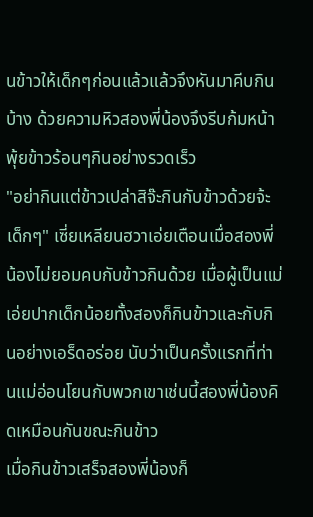นข้าวให้เด็กๆก่อนแล้วแล้วจึงหันมาคีบกินบ้าง ด้วยความหิวสองพี่น้องจึงรีบก้มหน้าพุ้ยข้าวร้อนๆกินอย่างรวดเร็ว
"อย่ากินแต่ข้าวเปล่าสิจ๊ะกินกับข้าวด้วยจ้ะเด็กๆ" เซี่ยเหลียนฮวาเอ่ยเตือนเมื่อสองพี่น้องไม่ยอมคบกับข้าวกินด้วย เมื่อผู้เป็นแม่เอ่ยปากเด็กน้อยทั้งสองก็กินข้าวและกับกินอย่างเอร็ดอร่อย นับว่าเป็นครั้งแรกที่ท่านแม่อ่อนโยนกับพวกเขาเช่นนี้สองพี่น้องคิดเหมือนกันขณะกินข้าว
เมื่อกินข้าวเสร็จสองพี่น้องก็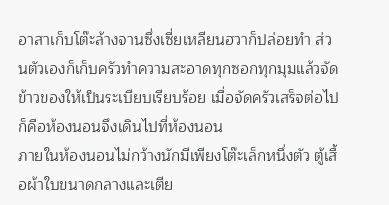อาสาเก็บโต๊ะล้างจานซึ่งเซี่ยเหลียนฮวาก็ปล่อยทำ ส่วนตัวเองก็เก็บครัวทำความสะอาดทุกซอกทุกมุมแล้วจัดข้าวของให้เป็นระเบียบเรียบร้อย เมื่อจัดครัวเสร็จต่อไปก็คือห้องนอนจึงเดินไปที่ห้องนอน
ภายในห้องนอนไม่กว้างนักมีเพียงโต๊ะเล็กหนึ่งตัว ตู้เสื้อผ้าใบขนาดกลางและเตีย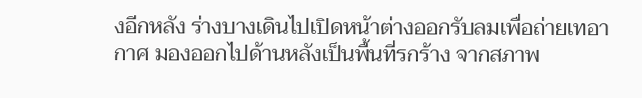งอีกหลัง ร่างบางเดินไปเปิดหน้าต่างออกรับลมเพื่อถ่ายเทอากาศ มองออกไปด้านหลังเป็นพื้นที่รกร้าง จากสภาพ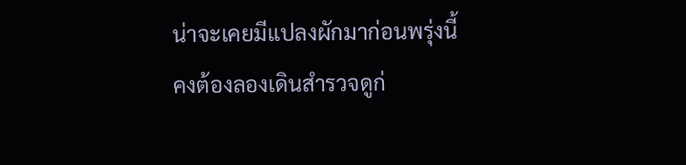น่าจะเคยมีแปลงผักมาก่อนพรุ่งนี้คงต้องลองเดินสำรวจดูก่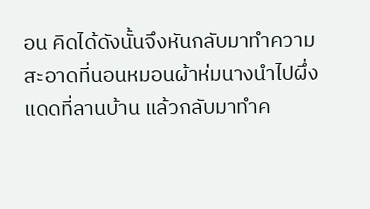อน คิดได้ดังนั้นจึงหันกลับมาทำความสะอาดที่นอนหมอนผ้าห่มนางนำไปผึ่งแดดที่ลานบ้าน แล้วกลับมาทำค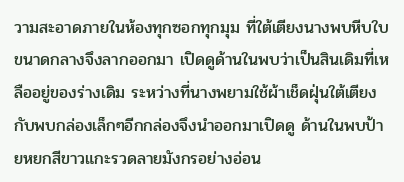วามสะอาดภายในห้องทุกซอกทุกมุม ที่ใต้เตียงนางพบหีบใบขนาดกลางจึงลากออกมา เปิดดูด้านในพบว่าเป็นสินเดิมที่เหลืออยู่ของร่างเดิม ระหว่างที่นางพยามใช้ผ้าเช็ดฝุ่นใต้เตียงกับพบกล่องเล็กๆอีกกล่องจึงนำออกมาเปิดดู ด้านในพบป้ายหยกสีขาวแกะรวดลายมังกรอย่างอ่อน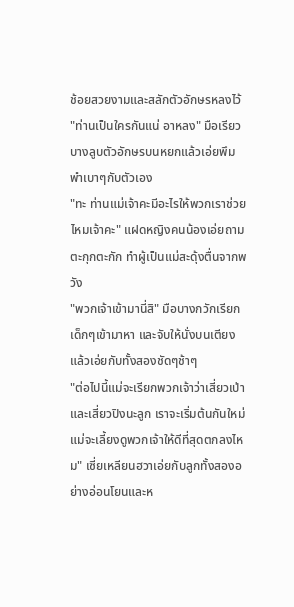ช้อยสวยงามและสลักตัวอักษรหลงไว้
"ท่านเป็นใครกันแน่ อาหลง" มือเรียวบางลูบตัวอักษรบนหยกแล้วเอ่ยพึมพำเบาๆกับตัวเอง
"ทะ ท่านแม่เจ้าคะมีอะไรให้พวกเราช่วยไหมเจ้าคะ" แฝดหญิงคนน้องเอ่ยถามตะกุกตะกัก ทำผู้เป็นแม่สะดุ้งตื่นจากพวัง
"พวกเจ้าเข้ามานี่สิ" มือบางกวักเรียกเด็กๆเข้ามาหา และจับให้นั่งบนเตียงแล้วเอ่ยกับทั้งสองชัดๆช้าๆ
"ต่อไปนี้แม่จะเรียกพวกเจ้าว่าเสี่ยวเป่าและเสี่ยวปิงนะลูก เราจะเริ่มต้นกันใหม่แม่จะเลี้ยงดูพวกเจ้าให้ดีที่สุดตกลงไหม" เซี่ยเหลียนฮวาเอ่ยกับลูกทั้งสองอย่างอ่อนโยนและห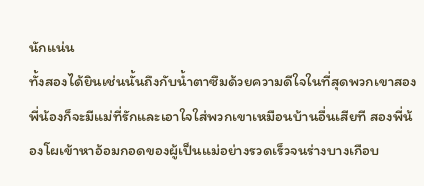นักแน่น
ทั้งสองได้ยินเช่นนั้นถึงกับน้ำตาซึมด้วยความดีใจในที่สุดพวกเขาสองพี่น้องก็จะมีแม่ที่รักและเอาใจใส่พวกเขาเหมือนบ้านอื่นเสียที สองพี่น้องโผเข้าหาอ้อมกอดของผู้เป็นแม่อย่างรวดเร็วจนร่างบางเกือบ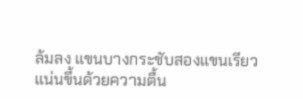ล้มลง แขนบางกระชับสองแขนเรียวแน่นขึ้นด้วยความตื้น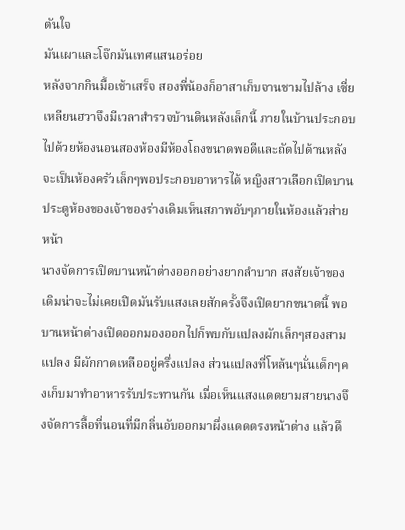ตันใจ
มันเผาและโจ๊กมันเทศแสนอร่อย
หลังจากกินมื้อเช้าเสร็จ สองพี่น้องก็อาสาเก็บจานชามไปล้าง เซี่ยเหลียนฮวาจึงมีเวลาสำรวจบ้านดินหลังเล็กนี้ ภายในบ้านประกอบไปด้วยห้องนอนสองห้องมีห้องโถงขนาดพอดีและถัดไปด้านหลังจะเป็นห้องครัวเล็กๆพอประกอบอาหารได้ หญิงสาวเลือกเปิดบานประตูห้องของเจ้าของร่างเดิมเห็นสภาพอับๆภายในห้องแล้วส่ายหน้า
นางจัดการเปิดบานหน้าต่างออกอย่างยากลำบาก สงสัยเจ้าของเดิมน่าจะไม่เคยเปิดมันรับแสงเลยสักครั้งจึงเปิดยากขนาดนี้ พอบานหน้าต่างเปิดออกมองออกไปก็พบกับแปลงผักเล็กๆสองสามแปลง มีผักกาดเหลืออยู่ครึ่งแปลง ส่วนแปลงที่โหล้นๆนั่นเด็กๆคงเก็บมาทำอาหารรับประทานกัน เมื่อเห็นแสงแดดยามสายนางจึงจัดการลื้อที่นอนที่มีกลิ่นอับออกมาผึ่งแดดตรงหน้าต่าง แล้วดึ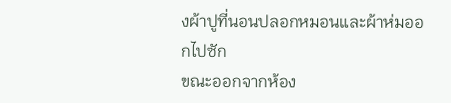งผ้าปูที่นอนปลอกหมอนและผ้าห่มออกไปซัก
ขณะออกจากห้อง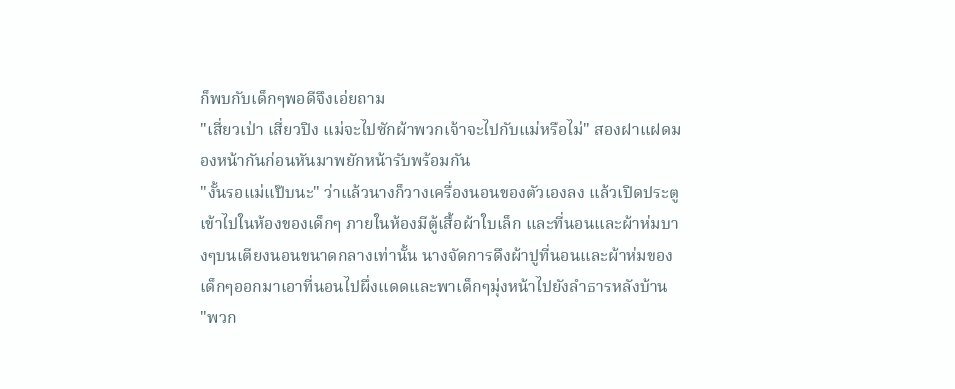ก็พบกับเด็กๆพอดีจึงเอ่ยถาม
"เสี่ยวเป่า เสี่ยวปิง แม่จะไปซักผ้าพวกเจ้าจะไปกับแม่หรือไม่" สองฝาแฝดมองหน้ากันก่อนหันมาพยักหน้ารับพร้อมกัน
"งั้นรอแม่แป๊บนะ" ว่าแล้วนางก็วางเครื่องนอนของตัวเองลง แล้วเปิดประตูเข้าไปในห้องของเด็กๆ ภายในห้องมีตู้เสื้อผ้าใบเล็ก และที่นอนและผ้าห่มบางๆบนเตียงนอนขนาดกลางเท่านั้น นางจัดการดึงผ้าปูที่นอนและผ้าห่มของเด็กๆออกมาเอาที่นอนไปผึ่งแดดและพาเด็กๆมุ่งหน้าไปยังลำธารหลังบ้าน
"พวก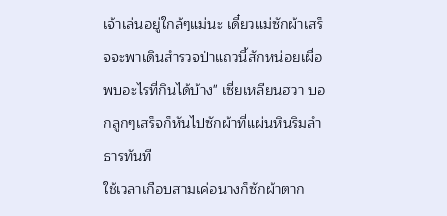เจ้าเล่นอยู่ใกล้ๆแม่นะ เดี๋ยวแม่ซักผ้าเสร็จจะพาเดินสำรวจป่าแถวนี้สักหน่อยเผื่อพบอะไรที่กินได้บ้าง" เซี่ยเหลียนฮวา บอกลูกๆเสร็จก็หันไปซักผ้าที่แผ่นหินริมลำธารทันที
ใช้เวลาเกือบสามเค่อนางก็ซักผ้าตาก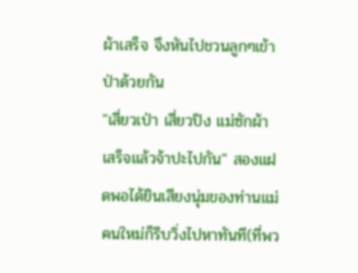ผ้าเสร็จ จึงหันไปชวนลูกๆเข้าป่าด้วยกัน
"เสี่ยวเป่า เสี่ยวปิง แม่ซักผ้าเสร็จแล้วจ้าปะไปกัน" สองแฝดพอได้ยินเสียงนุ่มของท่านแม่คนใหม่ก็รีบวิ่งไปหาทันที(ที่พว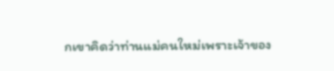กเขาคิดว่าท่านแม่คนใหม่เพราะเจ้าของ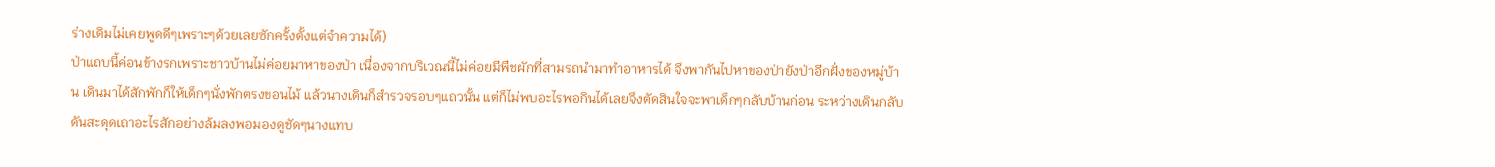ร่างเดิมไม่เคยพูดดีๆเพราะๆด้วยเลยซักครั้งตั้งแต่จำความได้)
ป่าแถบนี้ค่อนข้างรกเพราะชาวบ้านไม่ค่อยมาหาของป่า เนื่องจากบริเวณนี้ไม่ค่อยมีพืชผักที่สามรถนำมาทำอาหารได้ จึงพากันไปหาของป่ายังป่าอีกฝั่งของหมู่บ้าน เดินมาได้สักพักก็ให้เด็กๆนั่งพักตรงขอนไม้ แล้วนางเดินก็สำรวจรอบๆแถวนั้น แต่ก็ไม่พบอะไรพอกินได้เลยจึงตัดสินใจจะพาเด็กๆกลับบ้านก่อน ระหว่างเดินกลับดันสะดุดเถาอะไรสักอย่างล้มลงพอมองดูชัดๆนางแทบ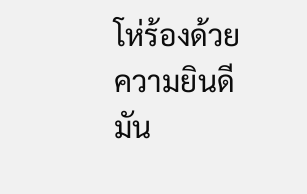โห่ร้องด้วยความยินดี มัน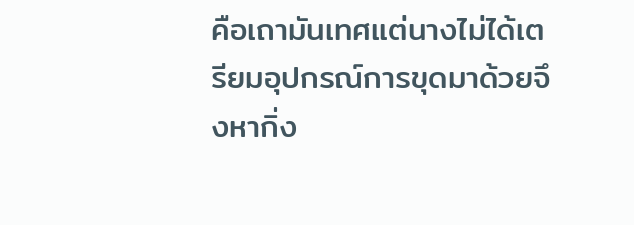คือเถามันเทศแต่นางไม่ได้เตรียมอุปกรณ์การขุดมาด้วยจึงหากิ่ง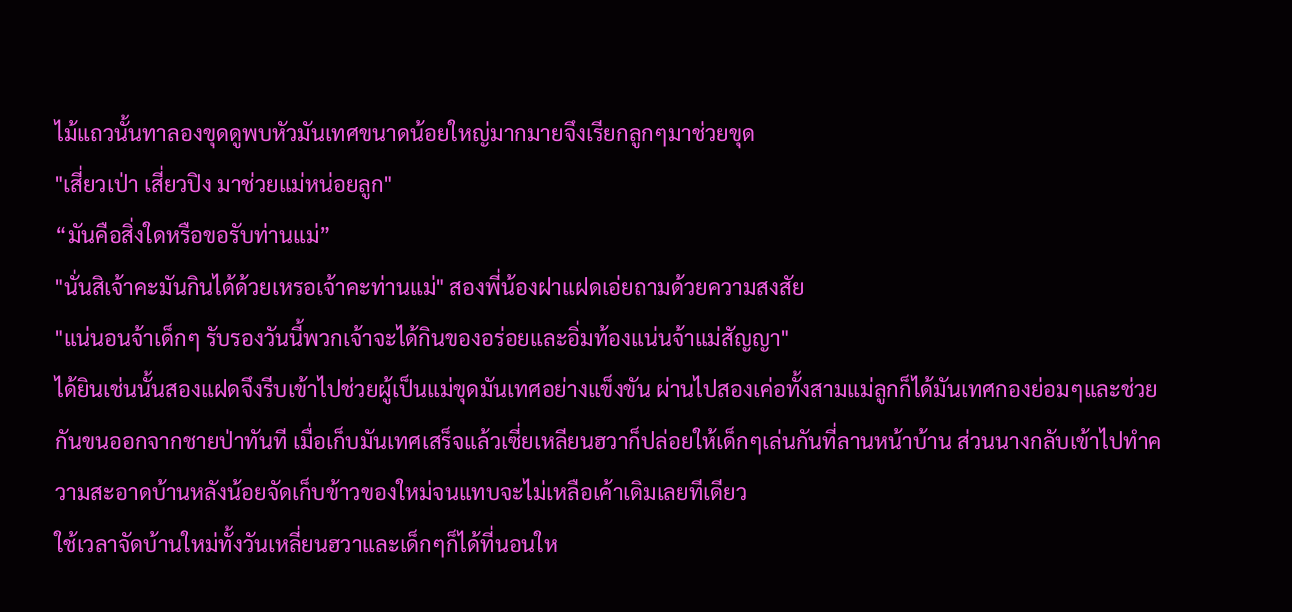ไม้แถวนั้นทาลองขุดดูพบหัวมันเทศขนาดน้อยใหญ่มากมายจึงเรียกลูกๆมาช่วยขุด
"เสี่ยวเป่า เสี่ยวปิง มาช่วยแม่หน่อยลูก"
“มันคือสิ่งใดหรือขอรับท่านแม่”
"นั่นสิเจ้าคะมันกินได้ด้วยเหรอเจ้าคะท่านแม่" สองพี่น้องฝาแฝดเอ่ยถามด้วยความสงสัย
"แน่นอนจ้าเด็กๆ รับรองวันนี้พวกเจ้าจะได้กินของอร่อยและอิ่มท้องแน่นจ้าแม่สัญญา"
ได้ยินเช่นนั้นสองแฝดจึงรีบเข้าไปช่วยผู้เป็นแม่ขุดมันเทศอย่างแข็งขัน ผ่านไปสองเค่อทั้งสามแม่ลูกก็ได้มันเทศกองย่อมๆและช่วยกันขนออกจากชายป่าทันที เมื่อเก็บมันเทศเสร็จแล้วเซี่ยเหลียนฮวาก็ปล่อยให้เด็กๆเล่นกันที่ลานหน้าบ้าน ส่วนนางกลับเข้าไปทำความสะอาดบ้านหลังน้อยจัดเก็บข้าวของใหม่จนแทบจะไม่เหลือเค้าเดิมเลยทีเดียว
ใช้เวลาจัดบ้านใหม่ทั้งวันเหลี่ยนฮวาและเด็กๆก็ได้ที่นอนให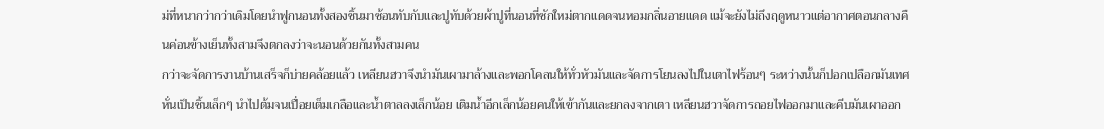ม่ที่หนากว่ากว่าเดิมโดยนำฟูกนอนทั้งสองชิ้นมาซ้อนทับกับและปูทับด้วยผ้าปูที่นอนที่ซักใหม่ตากแดดจนหอมกลิ่นอายแดด แม้จะยังไม่ถึงฤดูหนาวแต่อากาศตอนกลางคืนค่อนข้างเย็นทั้งสามจึงตกลงว่าจะนอนด้วยกันทั้งสามคน
กว่าจะจัดการงานบ้านเสร็จก็บ่ายคล้อยแล้ว เหลียนฮวาจึงนำมันเผามาล้างและพอกโคลนให้ทั่วหัวมันและจัดการโยนลงไปในเตาไฟร้อนๆ ระหว่างนั้นก็ปอกเปลือกมันเทศหั่นเป็นชิ้นเล็กๆ นำไปต้มจนเปื่อยเต็มเกลือและน้ำตาลลงเล็กน้อย เติมน้ำอีกเล็กน้อยคนให้เข้ากันและยกลงจากเตา เหลียนฮวาจัดการถอยไฟออกมาและคีบมันเผาออก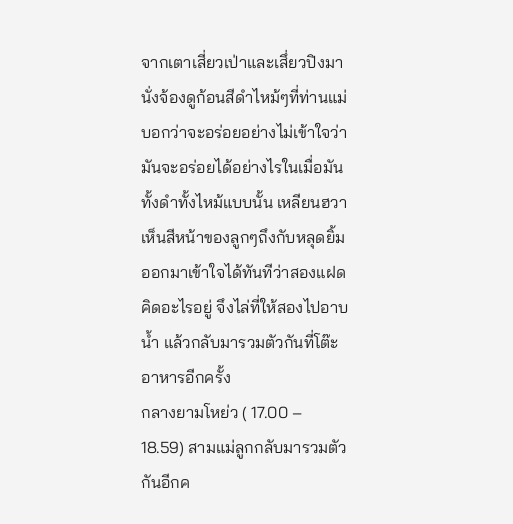จากเตาเสี่ยวเป่าและเสึ่ยวปิงมานั่งจ้องดูก้อนสีดำไหม้ๆที่ท่านแม่บอกว่าจะอร่อยอย่างไม่เข้าใจว่ามันจะอร่อยได้อย่างไรในเมื่อมันทั้งดำทั้งไหม้แบบนั้น เหลียนฮวาเห็นสีหน้าของลูกๆถึงกับหลุดยิ้มออกมาเข้าใจได้ทันทีว่าสองแฝดคิดอะไรอยู่ จึงไล่ที่ให้สองไปอาบน้ำ แล้วกลับมารวมตัวกันที่โต๊ะอาหารอีกครั้ง
กลางยามโหย่ว ( 17.00 – 18.59) สามแม่ลูกกลับมารวมตัวกันอีกค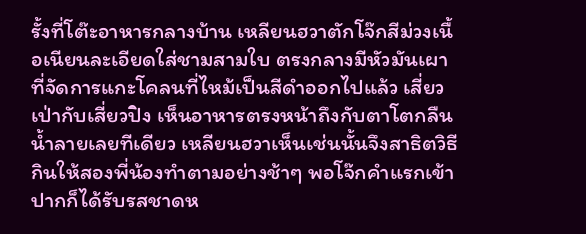รั้งที่โต๊ะอาหารกลางบ้าน เหลียนฮวาตักโจ๊กสีม่วงเนื้อเนียนละเอียดใส่ชามสามใบ ตรงกลางมีหัวมันเผาที่จัดการแกะโคลนที่ไหม้เป็นสีดำออกไปแล้ว เสี่ยวเป่ากับเสี่ยวปิง เห็นอาหารตรงหน้าถึงกับตาโตกลืนน้ำลายเลยทีเดียว เหลียนฮวาเห็นเช่นนั้นจึงสาธิตวิธีกินให้สองพี่น้องทำตามอย่างช้าๆ พอโจ๊กคำแรกเข้าปากก็ได้รับรสชาดห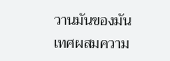วานมันของมันเทศผสมความ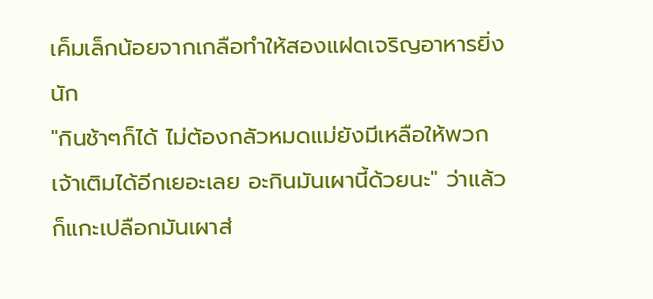เค็มเล็กน้อยจากเกลือทำให้สองแฝดเจริญอาหารยิ่งนัก
"กินช้าๆก็ได้ ไม่ต้องกลัวหมดแม่ยังมีเหลือให้พวกเจ้าเติมได้อีกเยอะเลย อะกินมันเผานี้ด้วยนะ" ว่าแล้วก็แกะเปลือกมันเผาส่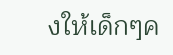งให้เด็กๆค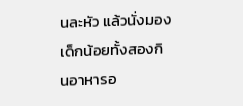นละหัว แล้วนั่งมองเด็กน้อยทั้งสองกินอาหารอ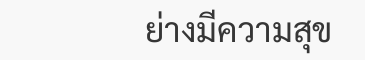ย่างมีความสุข